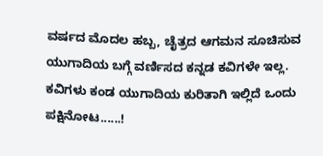ವರ್ಷದ ಮೊದಲ ಹಬ್ಬ, ಚೈತ್ರದ ಆಗಮನ ಸೂಚಿಸುವ ಯುಗಾದಿಯ ಬಗ್ಗೆ ವರ್ಣಿಸದ ಕನ್ನಡ ಕವಿಗಳೇ ಇಲ್ಲ. ಕವಿಗಳು ಕಂಡ ಯುಗಾದಿಯ ಕುರಿತಾಗಿ ಇಲ್ಲಿದೆ ಒಂದು ಪಕ್ಷಿನೋಟ......!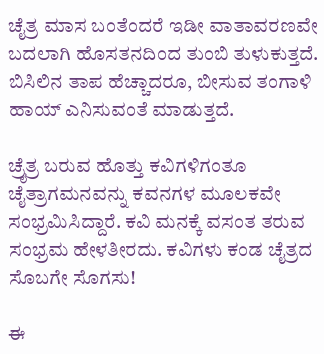ಚೈತ್ರ ಮಾಸ ಬಂತೆಂದರೆ ಇಡೀ ವಾತಾವರಣವೇ ಬದಲಾಗಿ ಹೊಸತನದಿಂದ ತುಂಬಿ ತುಳುಕುತ್ತದೆ. ಬಿಸಿಲಿನ ತಾಪ ಹೆಚ್ಚಾದರೂ, ಬೀಸುವ ತಂಗಾಳಿ ಹಾಯ್‌ ಎನಿಸುವಂತೆ ಮಾಡುತ್ತದೆ.

ಚ್ರೈತ್ರ ಬರುವ ಹೊತ್ತು ಕವಿಗಳಿಗಂತೂ ಚೈತ್ರಾಗಮನವನ್ನು ಕವನಗಳ ಮೂಲಕವೇ ಸಂಭ್ರಮಿಸಿದ್ದಾರೆ. ಕವಿ ಮನಕ್ಕೆ ವಸಂತ ತರುವ ಸಂಭ್ರಮ ಹೇಳತೀರದು. ಕವಿಗಳು ಕಂಡ ಚೈತ್ರದ ಸೊಬಗೇ ಸೊಗಸು!

ಈ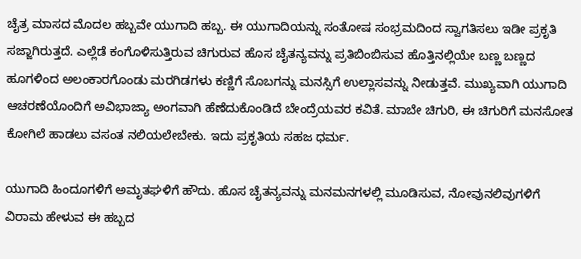ಚೈತ್ರ ಮಾಸದ ಮೊದಲ ಹಬ್ಬವೇ ಯುಗಾದಿ ಹಬ್ಬ. ಈ ಯುಗಾದಿಯನ್ನು ಸಂತೋಷ ಸಂಭ್ರಮದಿಂದ ಸ್ವಾಗತಿಸಲು ಇಡೀ ಪ್ರಕೃತಿ ಸಜ್ಜಾಗಿರುತ್ತದೆ. ಎಲ್ಲೆಡೆ ಕಂಗೊಳಿಸುತ್ತಿರುವ ಚಿಗುರುವ ಹೊಸ ಚೈತನ್ಯವನ್ನು ಪ್ರತಿಬಿಂಬಿಸುವ ಹೊತ್ತಿನಲ್ಲಿಯೇ ಬಣ್ಣ ಬಣ್ಣದ ಹೂಗಳಿಂದ ಅಲಂಕಾರಗೊಂಡು ಮರಗಿಡಗಳು ಕಣ್ಣಿಗೆ ಸೊಬಗನ್ನು ಮನಸ್ಸಿಗೆ ಉಲ್ಲಾಸವನ್ನು ನೀಡುತ್ತವೆ. ಮುಖ್ಯವಾಗಿ ಯುಗಾದಿ ಆಚರಣೆಯೊಂದಿಗೆ ಅವಿಭಾಜ್ಯಾ ಅಂಗವಾಗಿ ಹೆಣೆದುಕೊಂಡಿದೆ ಬೇಂದ್ರೆಯವರ ಕವಿತೆ. ಮಾಬೇ ಚಿಗುರಿ, ಈ ಚಿಗುರಿಗೆ ಮನಸೋತ ಕೋಗಿಲೆ ಹಾಡಲು ವಸಂತ ನಲಿಯಲೇಬೇಕು. ಇದು ಪ್ರಕೃತಿಯ ಸಹಜ ಧರ್ಮ.

ಯುಗಾದಿ ಹಿಂದೂಗಳಿಗೆ ಅಮೃತಘಳಿಗೆ ಹೌದು. ಹೊಸ ಚೈತನ್ಯವನ್ನು ಮನಮನಗಳಲ್ಲಿ ಮೂಡಿಸುವ, ನೋವುನಲಿವುಗಳಿಗೆ ವಿರಾಮ ಹೇಳುವ ಈ ಹಬ್ಬದ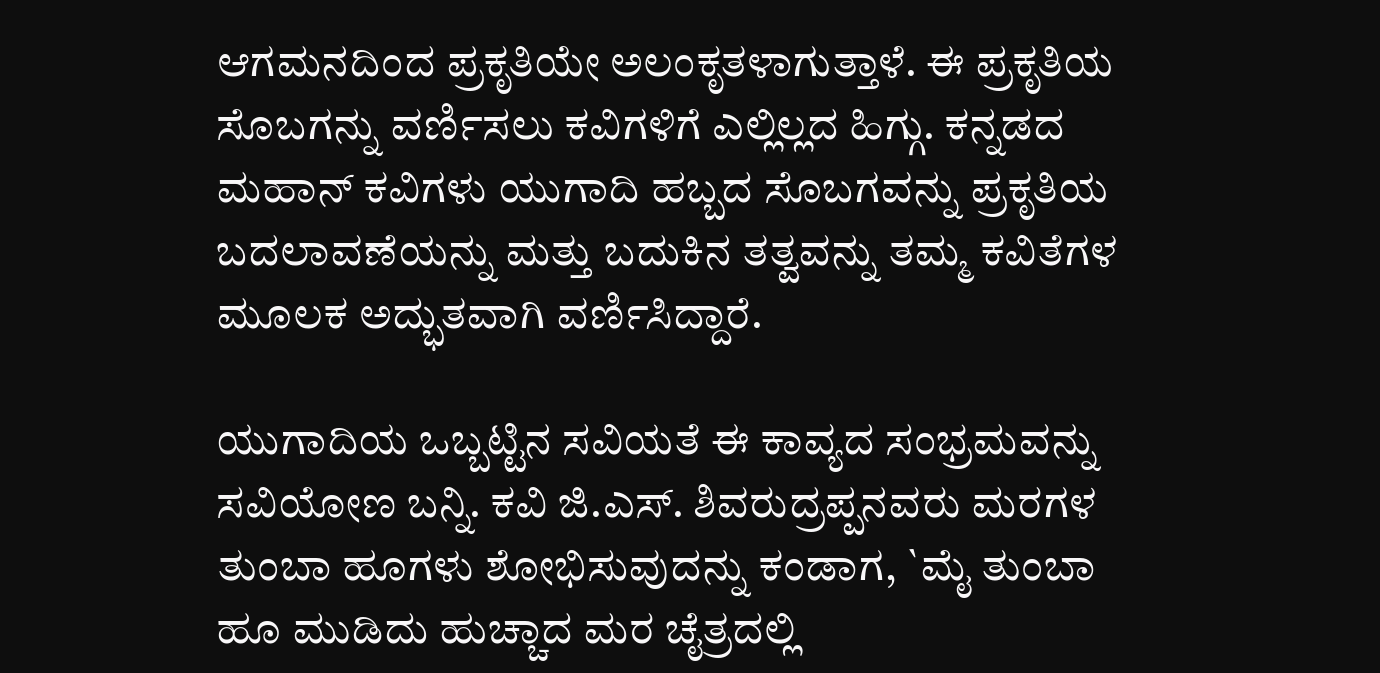ಆಗಮನದಿಂದ ಪ್ರಕೃತಿಯೇ ಅಲಂಕೃತಳಾಗುತ್ತಾಳೆ. ಈ ಪ್ರಕೃತಿಯ ಸೊಬಗನ್ನು ವರ್ಣಿಸಲು ಕವಿಗಳಿಗೆ ಎಲ್ಲಿಲ್ಲದ ಹಿಗ್ಗು. ಕನ್ನಡದ ಮಹಾನ್‌ ಕವಿಗಳು ಯುಗಾದಿ ಹಬ್ಬದ ಸೊಬಗವನ್ನು ಪ್ರಕೃತಿಯ ಬದಲಾವಣೆಯನ್ನು ಮತ್ತು ಬದುಕಿನ ತತ್ವವನ್ನು ತಮ್ಮ ಕವಿತೆಗಳ ಮೂಲಕ ಅದ್ಭುತವಾಗಿ ವರ್ಣಿಸಿದ್ದಾರೆ.

ಯುಗಾದಿಯ ಒಬ್ಬಟ್ಟಿನ ಸವಿಯತೆ ಈ ಕಾವ್ಯದ ಸಂಭ್ರಮವನ್ನು ಸವಿಯೋಣ ಬನ್ನಿ. ಕವಿ ಜಿ.ಎಸ್‌. ಶಿವರುದ್ರಪ್ಪನವರು ಮರಗಳ ತುಂಬಾ ಹೂಗಳು ಶೋಭಿಸುವುದನ್ನು ಕಂಡಾಗ, `ಮೈ ತುಂಬಾ ಹೂ ಮುಡಿದು ಹುಚ್ಚಾದ ಮರ ಚೈತ್ರದಲ್ಲಿ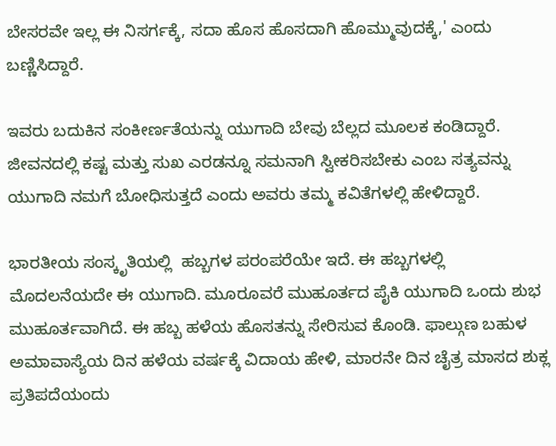ಬೇಸರವೇ ಇಲ್ಲ ಈ ನಿಸರ್ಗಕ್ಕೆ, ಸದಾ ಹೊಸ ಹೊಸದಾಗಿ ಹೊಮ್ಮುವುದಕ್ಕೆ,' ಎಂದು ಬಣ್ಣಿಸಿದ್ದಾರೆ.

ಇವರು ಬದುಕಿನ ಸಂಕೀರ್ಣತೆಯನ್ನು ಯುಗಾದಿ ಬೇವು ಬೆಲ್ಲದ ಮೂಲಕ ಕಂಡಿದ್ದಾರೆ. ಜೀವನದಲ್ಲಿ ಕಷ್ಟ ಮತ್ತು ಸುಖ ಎರಡನ್ನೂ ಸಮನಾಗಿ ಸ್ವೀಕರಿಸಬೇಕು ಎಂಬ ಸತ್ಯವನ್ನು ಯುಗಾದಿ ನಮಗೆ ಬೋಧಿಸುತ್ತದೆ ಎಂದು ಅವರು ತಮ್ಮ ಕವಿತೆಗಳಲ್ಲಿ ಹೇಳಿದ್ದಾರೆ.

ಭಾರತೀಯ ಸಂಸ್ಕೃತಿಯಲ್ಲಿ  ಹಬ್ಬಗಳ ಪರಂಪರೆಯೇ ಇದೆ. ಈ ಹಬ್ಬಗಳಲ್ಲಿ ಮೊದಲನೆಯದೇ ಈ ಯುಗಾದಿ. ಮೂರೂವರೆ ಮುಹೂರ್ತದ ಪೈಕಿ ಯುಗಾದಿ ಒಂದು ಶುಭ ಮುಹೂರ್ತವಾಗಿದೆ. ಈ ಹಬ್ಬ ಹಳೆಯ ಹೊಸತನ್ನು ಸೇರಿಸುವ ಕೊಂಡಿ. ಫಾಲ್ಗುಣ ಬಹುಳ ಅಮಾವಾಸ್ಯೆಯ ದಿನ ಹಳೆಯ ವರ್ಷಕ್ಕೆ ವಿದಾಯ ಹೇಳಿ, ಮಾರನೇ ದಿನ ಚೈತ್ರ ಮಾಸದ ಶುಕ್ಲ ಪ್ರತಿಪದೆಯಂದು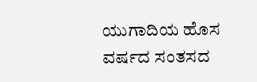ಯುಗಾದಿಯ ಹೊಸ ವರ್ಷದ ಸಂತಸದ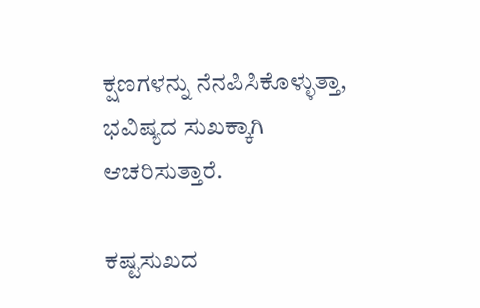ಕ್ಷಣಗಳನ್ನು ನೆನಪಿಸಿಕೊಳ್ಳುತ್ತಾ, ಭವಿಷ್ಯದ ಸುಖಕ್ಕಾಗಿ ಆಚರಿಸುತ್ತಾರೆ.

ಕಷ್ಟಸುಖದ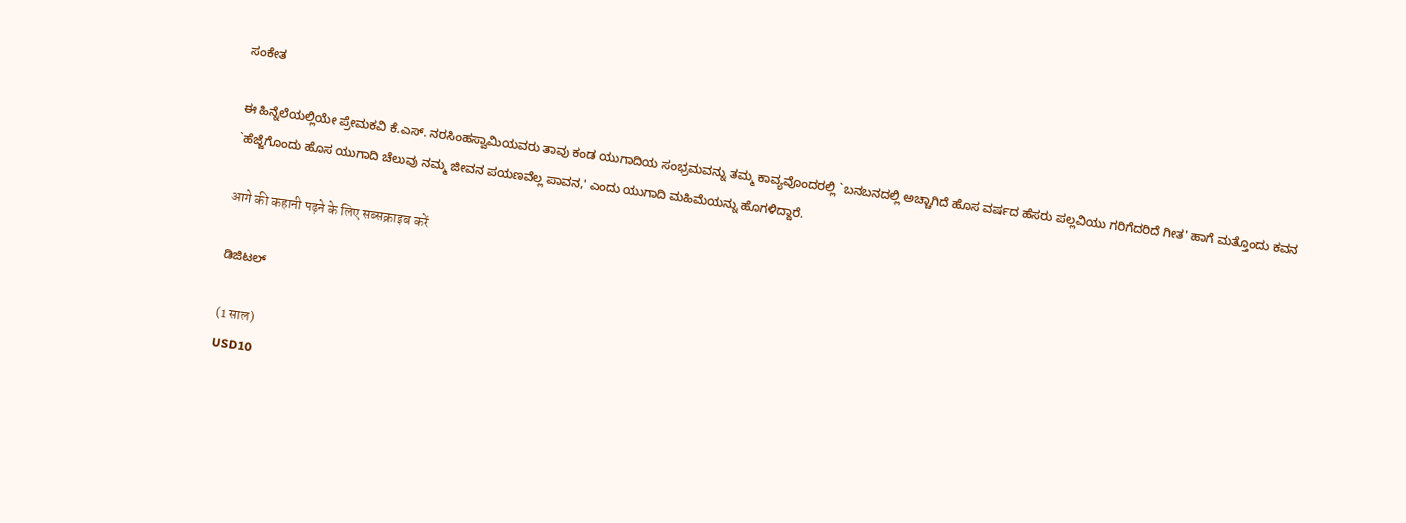ಸಂಕೇತ

ಈ ಹಿನ್ನೆಲೆಯಲ್ಲಿಯೇ ಪ್ರೇಮಕವಿ ಕೆ.ಎಸ್‌. ನರಸಿಂಹಸ್ವಾಮಿಯವರು ತಾವು ಕಂಡ ಯುಗಾದಿಯ ಸಂಭ್ರಮವನ್ನು ತಮ್ಮ ಕಾವ್ಯವೊಂದರಲ್ಲಿ `ಬನಬನದಲ್ಲಿ ಅಚ್ಚಾಗಿದೆ ಹೊಸ ವರ್ಷದ ಹೆಸರು ಪಲ್ಲವಿಯು ಗರಿಗೆದರಿದೆ ಗೀತ' ಹಾಗೆ ಮತ್ತೊಂದು ಕವನ  `ಹೆಜ್ಜೆಗೊಂದು ಹೊಸ ಯುಗಾದಿ ಚೆಲುವು ನಮ್ಮ ಜೀವನ ಪಯಣವೆಲ್ಲ ಪಾವನ,' ಎಂದು ಯುಗಾದಿ ಮಹಿಮೆಯನ್ನು ಹೊಗಳಿದ್ದಾರೆ.

आगे की कहानी पढ़ने के लिए सब्सक्राइब करें

ಡಿಜಿಟಲ್

(1 साल)
USD10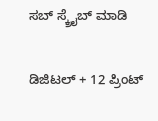ಸಬ್ ಸ್ಕ್ರೈಬ್ ಮಾಡಿ

ಡಿಜಿಟಲ್ + 12 ಪ್ರಿಂಟ್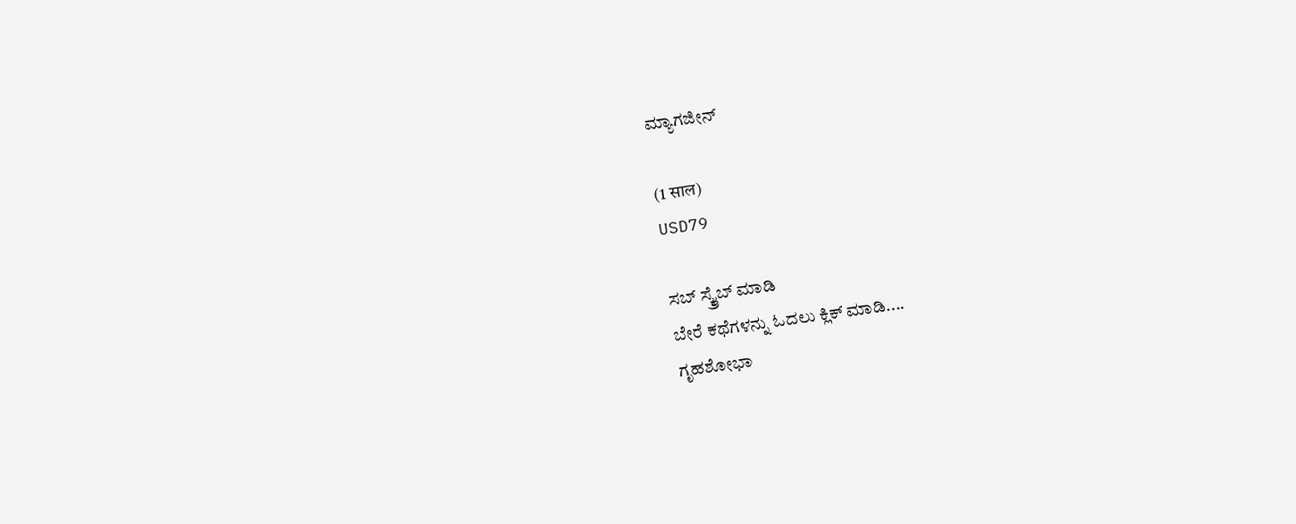ಮ್ಯಾಗಜೀನ್

(1 साल)
USD79

ಸಬ್ ಸ್ಕ್ರೈಬ್ ಮಾಡಿ
ಬೇರೆ ಕಥೆಗಳನ್ನು ಓದಲು ಕ್ಲಿಕ್ ಮಾಡಿ....
ಗೃಹಶೋಭಾ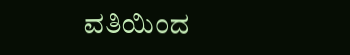ವತಿಯಿಂದ